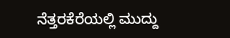ನೆತ್ತರಕೆರೆಯಲ್ಲಿ ಮುದ್ದು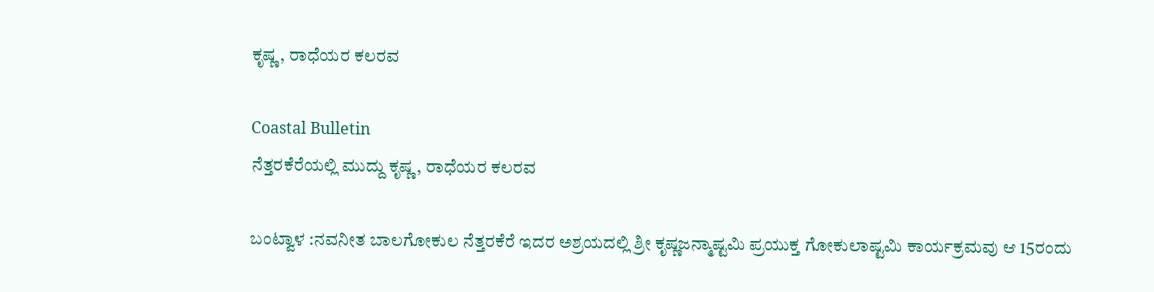ಕೃಷ್ಣ, ರಾಧೆಯರ ಕಲರವ

Coastal Bulletin
ನೆತ್ತರಕೆರೆಯಲ್ಲಿ ಮುದ್ದು ಕೃಷ್ಣ, ರಾಧೆಯರ ಕಲರವ

ಬಂಟ್ವಾಳ :ನವನೀತ ಬಾಲಗೋಕುಲ ನೆತ್ತರಕೆರೆ ಇದರ ಅಶ್ರಯದಲ್ಲಿ ಶ್ರೀ ಕೃಷ್ಣಜನ್ಮಾಷ್ಟಮಿ ಪ್ರಯುಕ್ತ ಗೋಕುಲಾಷ್ಟಮಿ ಕಾರ್ಯಕ್ರಮವು ಆ 15ರಂದು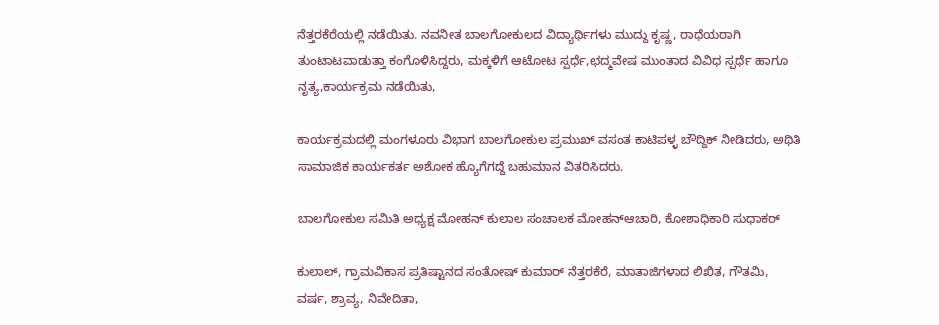ನೆತ್ತರಕೆರೆಯಲ್ಲಿ ನಡೆಯಿತು. ನವನೀತ ಬಾಲಗೋಕುಲದ ವಿದ್ಯಾರ್ಥಿಗಳು ಮುದ್ದು ಕೃಷ್ಣ, ರಾಧೆಯರಾಗಿ ತುಂಟಾಟವಾಡುತ್ತಾ ಕಂಗೊಳಿಸಿದ್ದರು, ಮಕ್ಕಳಿಗೆ ಆಟೋಟ ಸ್ಪರ್ಧೆ,ಛದ್ಮವೇಷ ಮುಂತಾದ ವಿವಿಧ ಸ್ಪರ್ಧೆ ಹಾಗೂ ನೃತ್ಯ,ಕಾರ್ಯಕ್ರಮ ನಡೆಯಿತು,

ಕಾರ್ಯಕ್ರಮದಲ್ಲಿ ಮಂಗಳೂರು ವಿಭಾಗ ಬಾಲಗೋಕುಲ ಪ್ರಮುಖ್ ವಸಂತ ಕಾಟಿಪಳ್ಳ ಬೌದ್ದಿಕ್ ನೀಡಿದರು, ಅಥಿತಿ ಸಾಮಾಜಿಕ ಕಾರ್ಯಕರ್ತ ಅಶೋಕ ಹ್ಯೊಗೆಗದ್ದೆ ಬಹುಮಾನ ವಿತರಿಸಿದರು.

ಬಾಲಗೋಕುಲ ಸಮಿತಿ ಅಧ್ಯಕ್ಷ ಮೋಹನ್ ಕುಲಾಲ ಸಂಚಾಲಕ ಮೋಹನ್ಆಚಾರಿ, ಕೋಶಾಧಿಕಾರಿ ಸುಧಾಕರ್

ಕುಲಾಲ್, ಗ್ರಾಮವಿಕಾಸ ಪ್ರತಿಷ್ಟಾನದ ಸಂತೋಷ್ ಕುಮಾರ್ ನೆತ್ತರಕೆರೆ, ಮಾತಾಜಿಗಳಾದ ಲಿಖಿತ, ಗೌತಮಿ, ವರ್ಷ, ಶ್ರಾವ್ಯ, ನಿವೇದಿತಾ,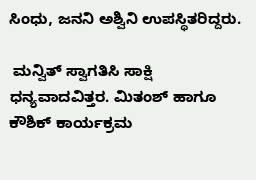ಸಿಂಧು, ಜನನಿ ಅಶ್ವಿನಿ ಉಪಸ್ಥಿತರಿದ್ದರು.

 ಮನ್ವಿತ್ ಸ್ವಾಗತಿಸಿ ಸಾಕ್ಷಿ ಧನ್ಯವಾದವಿತ್ತರ. ಮಿತಂಶ್ ಹಾಗೂ ಕೌಶಿಕ್ ಕಾರ್ಯಕ್ರಮ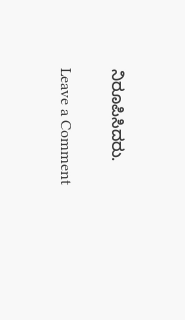ನಿರೂಪಿಸಿದರು.

Leave a Comment